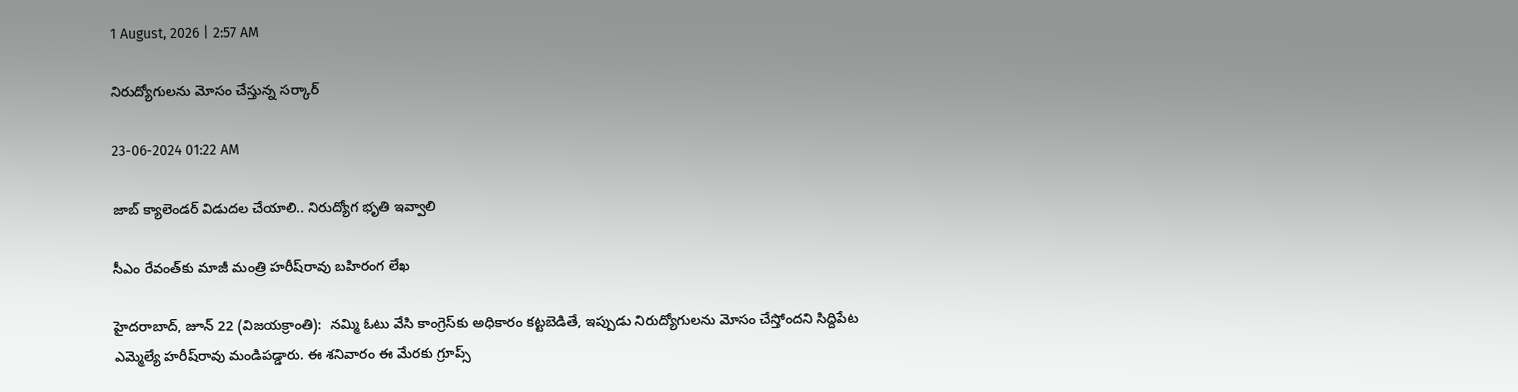1 August, 2026 | 2:57 AM

నిరుద్యోగులను మోసం చేస్తున్న సర్కార్

23-06-2024 01:22 AM

జాబ్ క్యాలెండర్ విడుదల చేయాలి.. నిరుద్యోగ భృతి ఇవ్వాలి

సీఎం రేవంత్‌కు మాజీ మంత్రి హరీష్‌రావు బహిరంగ లేఖ

హైదరాబాద్, జూన్ 22 (విజయక్రాంతి):  నమ్మి ఓటు వేసి కాంగ్రెస్‌కు అధికారం కట్టబెడితే, ఇప్పుడు నిరుద్యోగులను మోసం చేస్తోందని సిద్దిపేట ఎమ్మెల్యే హరీష్‌రావు మండిపడ్డారు. ఈ శనివారం ఈ మేరకు గ్రూప్స్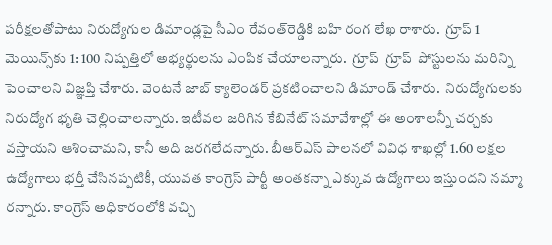పరీక్షలతోపాటు నిరుద్యోగుల డిమాండ్లపై సీఎం రేవంత్‌రెడ్డికి బహి రంగ లేఖ రాశారు.  గ్రూప్ 1 మెయిన్స్‌కు 1: 100 నిష్పత్తిలో అభ్యర్థులను ఎంపిక చేయాలన్నారు.  గ్రూప్  గ్రూప్  పోస్టులను మరిన్ని పెంచాలని విజ్ఞప్తి చేశారు. వెంటనే జాబ్ క్యాలెండర్ ప్రకటించాలని డిమాండ్ చేశారు.  నిరుద్యోగులకు నిరుద్యోగ భృతి చెల్లించాలన్నారు. ఇటీవల జరిగిన కేబినేట్ సమావేశాల్లో ఈ అంశాలన్నీ చర్చకు వస్తాయని ఆశించామని, కానీ అది జరగలేదన్నారు. బీఆర్‌ఎస్ పాలనలో వివిధ శాఖల్లో 1.60 లక్షల ఉద్యోగాలు భర్తీ చేసినప్పటికీ, యువత కాంగ్రెస్ పార్టీ అంతకన్నా ఎక్కువ ఉద్యోగాలు ఇస్తుందని నమ్మా రన్నారు. కాంగ్రెస్ అధికారంలోకి వచ్చి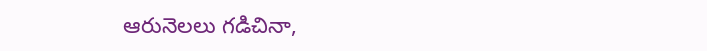ఆరునెలలు గడిచినా,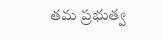తమ ప్రభుత్వ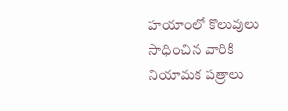హయాంలో కొలువులు సాధించిన వారికి నియామక పత్రాలు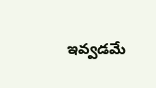ఇవ్వడమే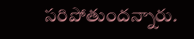సరిపోతుందన్నారు.